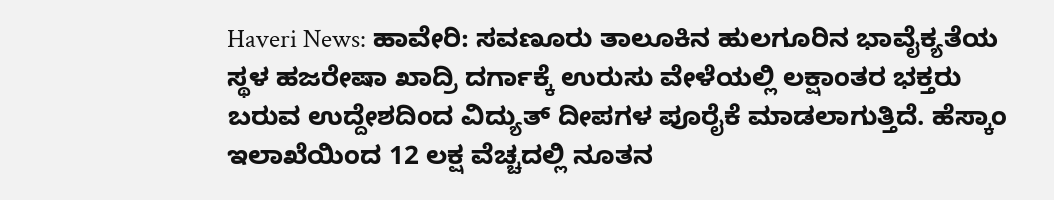Haveri News: ಹಾವೇರಿ: ಸವಣೂರು ತಾಲೂಕಿನ ಹುಲಗೂರಿನ ಭಾವೈಕ್ಯತೆಯ ಸ್ಥಳ ಹಜರೇಷಾ ಖಾದ್ರಿ ದರ್ಗಾಕ್ಕೆ ಉರುಸು ವೇಳೆಯಲ್ಲಿ ಲಕ್ಷಾಂತರ ಭಕ್ತರು ಬರುವ ಉದ್ದೇಶದಿಂದ ವಿದ್ಯುತ್ ದೀಪಗಳ ಪೂರೈಕೆ ಮಾಡಲಾಗುತ್ತಿದೆ. ಹೆಸ್ಕಾಂ ಇಲಾಖೆಯಿಂದ 12 ಲಕ್ಷ ವೆಚ್ಚದಲ್ಲಿ ನೂತನ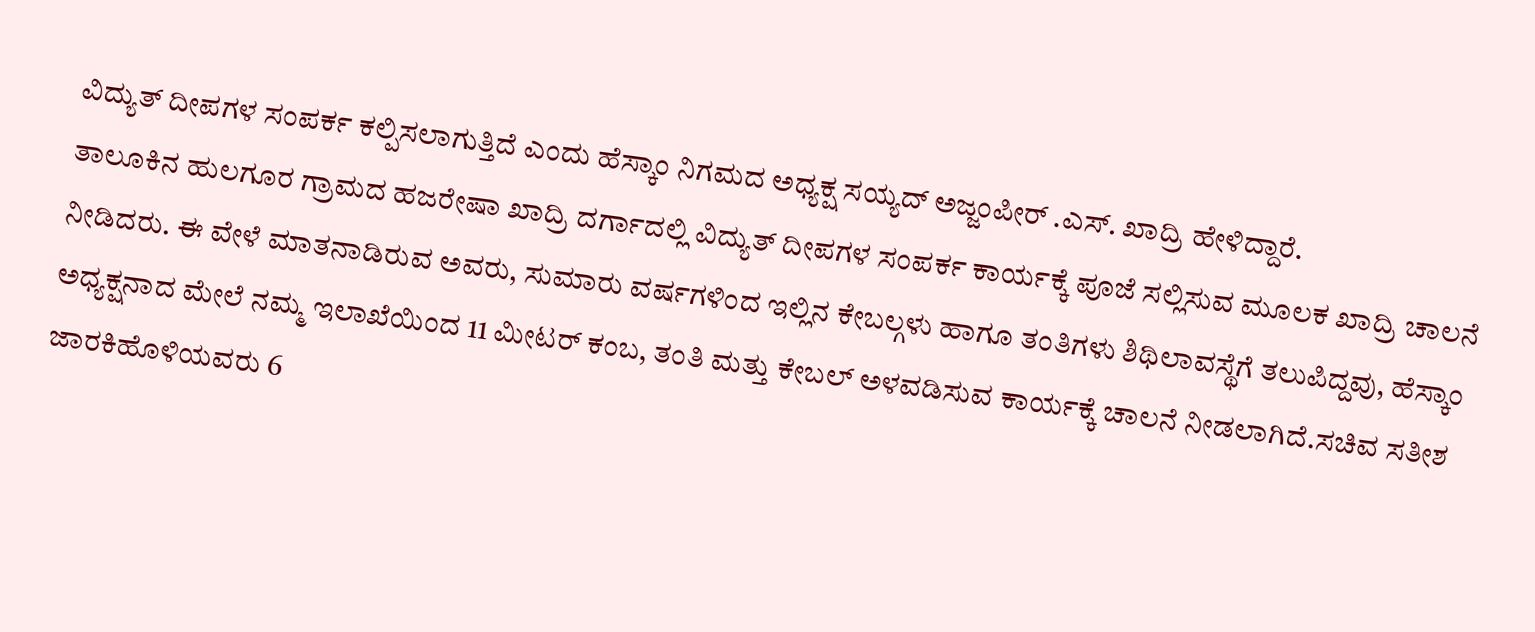ವಿದ್ಯುತ್ ದೀಪಗಳ ಸಂಪರ್ಕ ಕಲ್ಪಿಸಲಾಗುತ್ತಿದೆ ಎಂದು ಹೆಸ್ಕಾಂ ನಿಗಮದ ಅಧ್ಯಕ್ಷ ಸಯ್ಯದ್ ಅಜ್ಜಂಪೀರ್ .ಎಸ್. ಖಾದ್ರಿ ಹೇಳಿದ್ದಾರೆ.
ತಾಲೂಕಿನ ಹುಲಗೂರ ಗ್ರಾಮದ ಹಜರೇಷಾ ಖಾದ್ರಿ ದರ್ಗಾದಲ್ಲಿ ವಿದ್ಯುತ್ ದೀಪಗಳ ಸಂಪರ್ಕ ಕಾರ್ಯಕ್ಕೆ ಪೂಜೆ ಸಲ್ಲಿಸುವ ಮೂಲಕ ಖಾದ್ರಿ ಚಾಲನೆ ನೀಡಿದರು. ಈ ವೇಳೆ ಮಾತನಾಡಿರುವ ಅವರು, ಸುಮಾರು ವರ್ಷಗಳಿಂದ ಇಲ್ಲಿನ ಕೇಬಲ್ಗಳು ಹಾಗೂ ತಂತಿಗಳು ಶಿಥಿಲಾವಸ್ಥೆಗೆ ತಲುಪಿದ್ದವು, ಹೆಸ್ಕಾಂ ಅಧ್ಯಕ್ಷನಾದ ಮೇಲೆ ನಮ್ಮ ಇಲಾಖೆಯಿಂದ 11 ಮೀಟರ್ ಕಂಬ, ತಂತಿ ಮತ್ತು ಕೇಬಲ್ ಅಳವಡಿಸುವ ಕಾರ್ಯಕ್ಕೆ ಚಾಲನೆ ನೀಡಲಾಗಿದೆ.ಸಚಿವ ಸತೀಶ ಜಾರಕಿಹೊಳಿಯವರು 6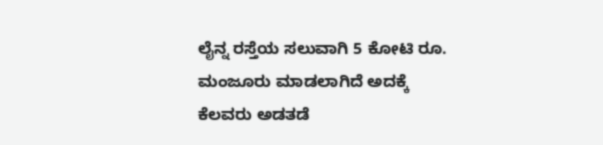ಲೈನ್ನ ರಸ್ತೆಯ ಸಲುವಾಗಿ 5 ಕೋಟಿ ರೂ. ಮಂಜೂರು ಮಾಡಲಾಗಿದೆ ಅದಕ್ಕೆ ಕೆಲವರು ಅಡತಡೆ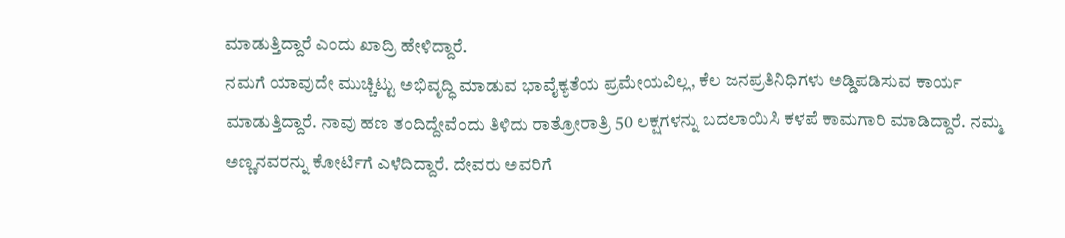ಮಾಡುತ್ತಿದ್ದಾರೆ ಎಂದು ಖಾದ್ರಿ ಹೇಳಿದ್ದಾರೆ.
ನಮಗೆ ಯಾವುದೇ ಮುಚ್ಚಿಟ್ಟು ಅಭಿವೃದ್ಧಿ ಮಾಡುವ ಭಾವೈಕ್ಯತೆಯ ಪ್ರಮೇಯವಿಲ್ಲ, ಕೆಲ ಜನಪ್ರತಿನಿಧಿಗಳು ಅಡ್ಡಿಪಡಿಸುವ ಕಾರ್ಯ ಮಾಡುತ್ತಿದ್ದಾರೆ. ನಾವು ಹಣ ತಂದಿದ್ದೇವೆಂದು ತಿಳಿದು ರಾತ್ರೋರಾತ್ರಿ 50 ಲಕ್ಷಗಳನ್ನು ಬದಲಾಯಿಸಿ ಕಳಪೆ ಕಾಮಗಾರಿ ಮಾಡಿದ್ದಾರೆ. ನಮ್ಮ ಅಣ್ಣನವರನ್ನು ಕೋರ್ಟಿಗೆ ಎಳೆದಿದ್ದಾರೆ. ದೇವರು ಅವರಿಗೆ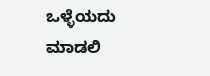ಒಳ್ಳೆಯದು ಮಾಡಲಿ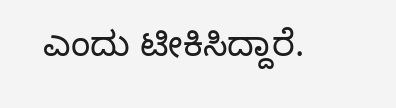ಎಂದು ಟೀಕಿಸಿದ್ದಾರೆ.